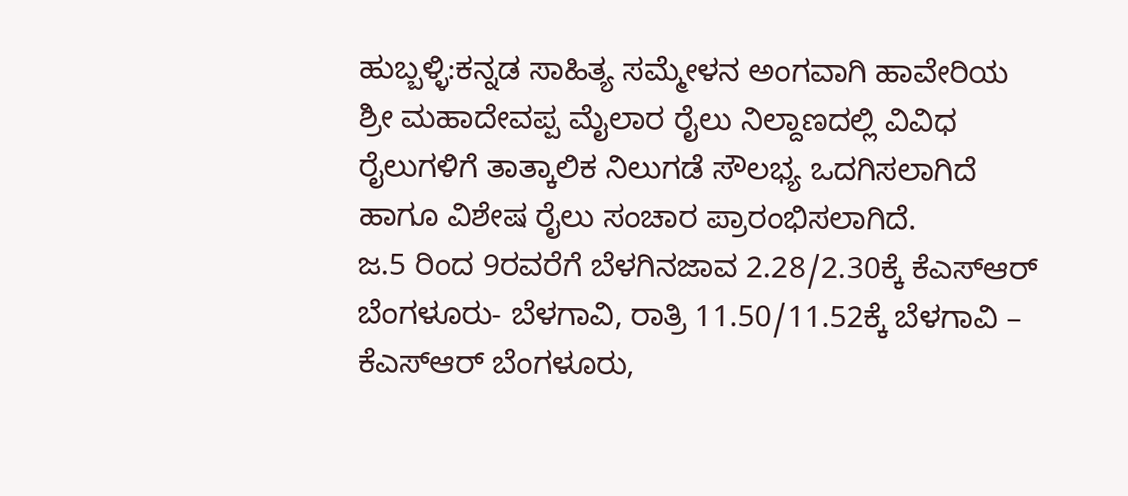ಹುಬ್ಬಳ್ಳಿ:ಕನ್ನಡ ಸಾಹಿತ್ಯ ಸಮ್ಮೇಳನ ಅಂಗವಾಗಿ ಹಾವೇರಿಯ ಶ್ರೀ ಮಹಾದೇವಪ್ಪ ಮೈಲಾರ ರೈಲು ನಿಲ್ದಾಣದಲ್ಲಿ ವಿವಿಧ ರೈಲುಗಳಿಗೆ ತಾತ್ಕಾಲಿಕ ನಿಲುಗಡೆ ಸೌಲಭ್ಯ ಒದಗಿಸಲಾಗಿದೆ ಹಾಗೂ ವಿಶೇಷ ರೈಲು ಸಂಚಾರ ಪ್ರಾರಂಭಿಸಲಾಗಿದೆ.
ಜ.5 ರಿಂದ 9ರವರೆಗೆ ಬೆಳಗಿನಜಾವ 2.28/2.30ಕ್ಕೆ ಕೆಎಸ್ಆರ್ ಬೆಂಗಳೂರು- ಬೆಳಗಾವಿ, ರಾತ್ರಿ 11.50/11.52ಕ್ಕೆ ಬೆಳಗಾವಿ – ಕೆಎಸ್ಆರ್ ಬೆಂಗಳೂರು,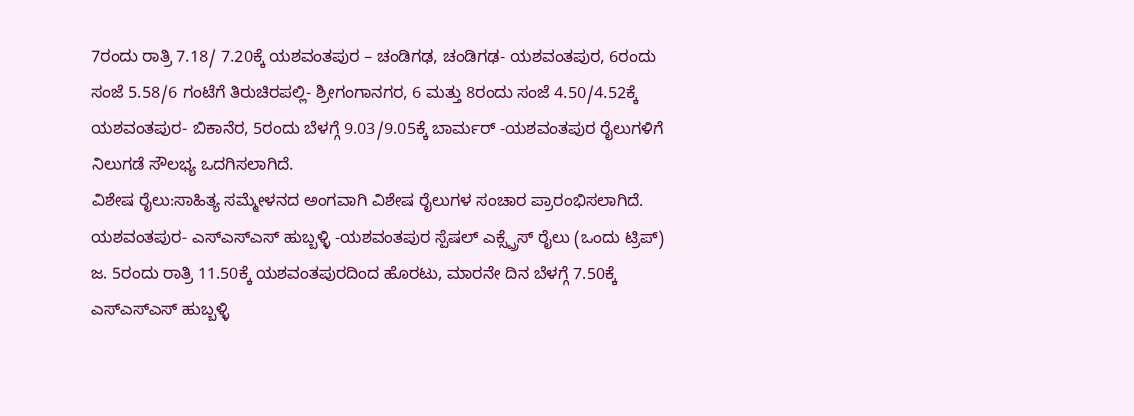7ರಂದು ರಾತ್ರಿ 7.18/ 7.20ಕ್ಕೆ ಯಶವಂತಪುರ – ಚಂಡಿಗಢ, ಚಂಡಿಗಢ- ಯಶವಂತಪುರ, 6ರಂದು ಸಂಜೆ 5.58/6 ಗಂಟೆಗೆ ತಿರುಚಿರಪಲ್ಲಿ- ಶ್ರೀಗಂಗಾನಗರ, 6 ಮತ್ತು 8ರಂದು ಸಂಜೆ 4.50/4.52ಕ್ಕೆ ಯಶವಂತಪುರ- ಬಿಕಾನೆರ, 5ರಂದು ಬೆಳಗ್ಗೆ 9.03/9.05ಕ್ಕೆ ಬಾರ್ಮರ್ -ಯಶವಂತಪುರ ರೈಲುಗಳಿಗೆ ನಿಲುಗಡೆ ಸೌಲಭ್ಯ ಒದಗಿಸಲಾಗಿದೆ.
ವಿಶೇಷ ರೈಲು:ಸಾಹಿತ್ಯ ಸಮ್ಮೇಳನದ ಅಂಗವಾಗಿ ವಿಶೇಷ ರೈಲುಗಳ ಸಂಚಾರ ಪ್ರಾರಂಭಿಸಲಾಗಿದೆ. ಯಶವಂತಪುರ- ಎಸ್ಎಸ್ಎಸ್ ಹುಬ್ಬಳ್ಳಿ -ಯಶವಂತಪುರ ಸ್ಪೆಷಲ್ ಎಕ್ಸ್ಪ್ರೆಸ್ ರೈಲು (ಒಂದು ಟ್ರಿಪ್) ಜ. 5ರಂದು ರಾತ್ರಿ 11.50ಕ್ಕೆ ಯಶವಂತಪುರದಿಂದ ಹೊರಟು, ಮಾರನೇ ದಿನ ಬೆಳಗ್ಗೆ 7.50ಕ್ಕೆ ಎಸ್ಎಸ್ಎಸ್ ಹುಬ್ಬಳ್ಳಿ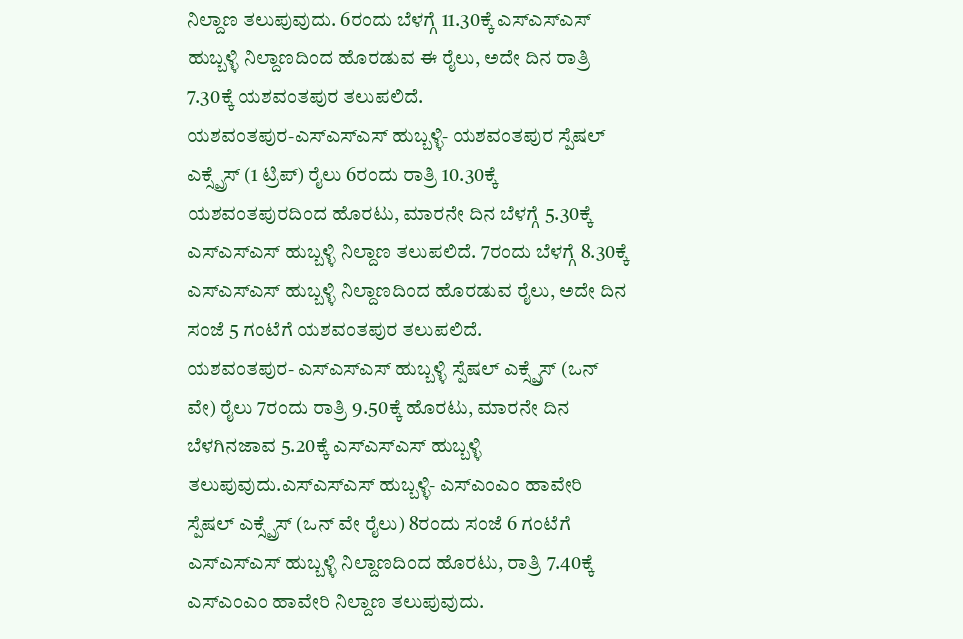ನಿಲ್ದಾಣ ತಲುಪುವುದು. 6ರಂದು ಬೆಳಗ್ಗೆ 11.30ಕ್ಕೆ ಎಸ್ಎಸ್ಎಸ್ ಹುಬ್ಬಳ್ಳಿ ನಿಲ್ದಾಣದಿಂದ ಹೊರಡುವ ಈ ರೈಲು, ಅದೇ ದಿನ ರಾತ್ರಿ 7.30ಕ್ಕೆ ಯಶವಂತಪುರ ತಲುಪಲಿದೆ.
ಯಶವಂತಪುರ-ಎಸ್ಎಸ್ಎಸ್ ಹುಬ್ಬಳ್ಳಿ- ಯಶವಂತಪುರ ಸ್ಪೆಷಲ್ ಎಕ್ಸ್ಪ್ರೆಸ್ (1 ಟ್ರಿಪ್) ರೈಲು 6ರಂದು ರಾತ್ರಿ 10.30ಕ್ಕೆ ಯಶವಂತಪುರದಿಂದ ಹೊರಟು, ಮಾರನೇ ದಿನ ಬೆಳಗ್ಗೆ 5.30ಕ್ಕೆ ಎಸ್ಎಸ್ಎಸ್ ಹುಬ್ಬಳ್ಳಿ ನಿಲ್ದಾಣ ತಲುಪಲಿದೆ. 7ರಂದು ಬೆಳಗ್ಗೆ 8.30ಕ್ಕೆ ಎಸ್ಎಸ್ಎಸ್ ಹುಬ್ಬಳ್ಳಿ ನಿಲ್ದಾಣದಿಂದ ಹೊರಡುವ ರೈಲು, ಅದೇ ದಿನ ಸಂಜೆ 5 ಗಂಟೆಗೆ ಯಶವಂತಪುರ ತಲುಪಲಿದೆ.
ಯಶವಂತಪುರ- ಎಸ್ಎಸ್ಎಸ್ ಹುಬ್ಬಳ್ಳಿ ಸ್ಪೆಷಲ್ ಎಕ್ಸ್ಪ್ರೆಸ್ (ಒನ್ ವೇ) ರೈಲು 7ರಂದು ರಾತ್ರಿ 9.50ಕ್ಕೆ ಹೊರಟು, ಮಾರನೇ ದಿನ ಬೆಳಗಿನಜಾವ 5.20ಕ್ಕೆ ಎಸ್ಎಸ್ಎಸ್ ಹುಬ್ಬಳ್ಳಿ ತಲುಪುವುದು.ಎಸ್ಎಸ್ಎಸ್ ಹುಬ್ಬಳ್ಳಿ- ಎಸ್ಎಂಎಂ ಹಾವೇರಿ ಸ್ಪೆಷಲ್ ಎಕ್ಸ್ಪ್ರೆಸ್ (ಒನ್ ವೇ ರೈಲು) 8ರಂದು ಸಂಜೆ 6 ಗಂಟೆಗೆ ಎಸ್ಎಸ್ಎಸ್ ಹುಬ್ಬಳ್ಳಿ ನಿಲ್ದಾಣದಿಂದ ಹೊರಟು, ರಾತ್ರಿ 7.40ಕ್ಕೆ ಎಸ್ಎಂಎಂ ಹಾವೇರಿ ನಿಲ್ದಾಣ ತಲುಪುವುದು.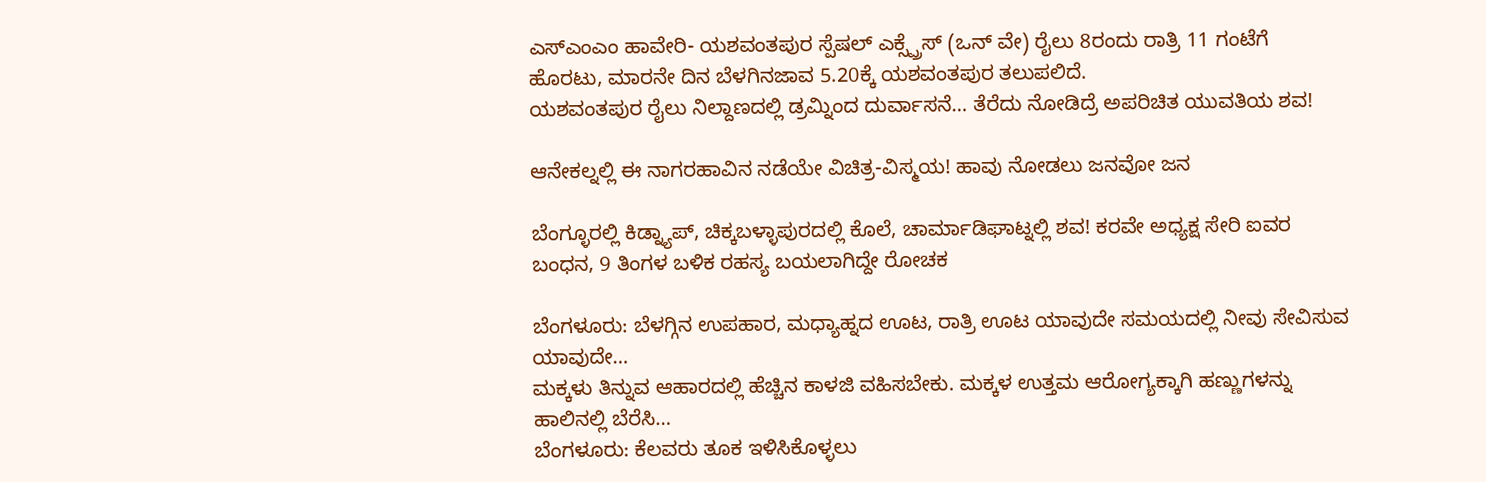ಎಸ್ಎಂಎಂ ಹಾವೇರಿ- ಯಶವಂತಪುರ ಸ್ಪೆಷಲ್ ಎಕ್ಸ್ಪ್ರೆಸ್ (ಒನ್ ವೇ) ರೈಲು 8ರಂದು ರಾತ್ರಿ 11 ಗಂಟೆಗೆ ಹೊರಟು, ಮಾರನೇ ದಿನ ಬೆಳಗಿನಜಾವ 5.20ಕ್ಕೆ ಯಶವಂತಪುರ ತಲುಪಲಿದೆ.
ಯಶವಂತಪುರ ರೈಲು ನಿಲ್ದಾಣದಲ್ಲಿ ಡ್ರಮ್ನಿಂದ ದುರ್ವಾಸನೆ… ತೆರೆದು ನೋಡಿದ್ರೆ ಅಪರಿಚಿತ ಯುವತಿಯ ಶವ!

ಆನೇಕಲ್ನಲ್ಲಿ ಈ ನಾಗರಹಾವಿನ ನಡೆಯೇ ವಿಚಿತ್ರ-ವಿಸ್ಮಯ! ಹಾವು ನೋಡಲು ಜನವೋ ಜನ

ಬೆಂಗ್ಳೂರಲ್ಲಿ ಕಿಡ್ನ್ಯಾಪ್, ಚಿಕ್ಕಬಳ್ಳಾಪುರದಲ್ಲಿ ಕೊಲೆ, ಚಾರ್ಮಾಡಿಘಾಟ್ನಲ್ಲಿ ಶವ! ಕರವೇ ಅಧ್ಯಕ್ಷ ಸೇರಿ ಐವರ ಬಂಧನ, 9 ತಿಂಗಳ ಬಳಿಕ ರಹಸ್ಯ ಬಯಲಾಗಿದ್ದೇ ರೋಚಕ

ಬೆಂಗಳೂರು: ಬೆಳಗ್ಗಿನ ಉಪಹಾರ, ಮಧ್ಯಾಹ್ನದ ಊಟ, ರಾತ್ರಿ ಊಟ ಯಾವುದೇ ಸಮಯದಲ್ಲಿ ನೀವು ಸೇವಿಸುವ ಯಾವುದೇ…
ಮಕ್ಕಳು ತಿನ್ನುವ ಆಹಾರದಲ್ಲಿ ಹೆಚ್ಚಿನ ಕಾಳಜಿ ವಹಿಸಬೇಕು. ಮಕ್ಕಳ ಉತ್ತಮ ಆರೋಗ್ಯಕ್ಕಾಗಿ ಹಣ್ಣುಗಳನ್ನು ಹಾಲಿನಲ್ಲಿ ಬೆರೆಸಿ…
ಬೆಂಗಳೂರು: ಕೆಲವರು ತೂಕ ಇಳಿಸಿಕೊಳ್ಳಲು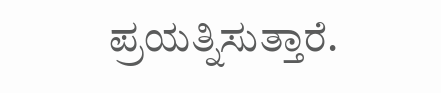ಪ್ರಯತ್ನಿಸುತ್ತಾರೆ.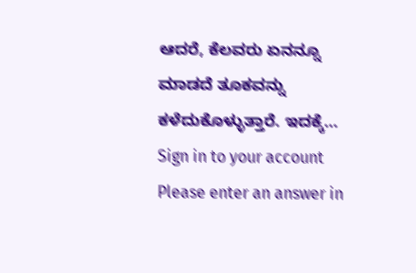ಆದರೆ, ಕೆಲವರು ಏನನ್ನೂ ಮಾಡದೆ ತೂಕವನ್ನು ಕಳೆದುಕೊಳ್ಳುತ್ತಾರೆ. ಇದಕ್ಕೆ…
Sign in to your account
Please enter an answer in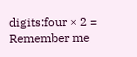digits:four × 2 =
Remember me